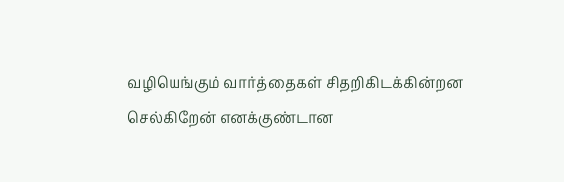வழியெங்கும் வார்த்தைகள் சிதறிகிடக்கின்றன
செல்கிறேன் எனக்குண்டான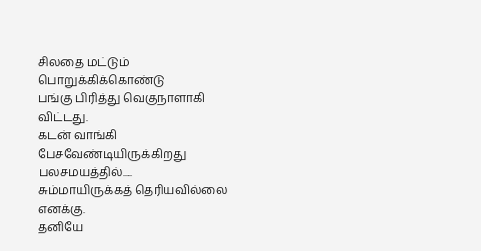சிலதை மட்டும் பொறுக்கிக்கொண்டு
பங்கு பிரித்து வெகுநாளாகி விட்டது.
கடன் வாங்கி பேசவேண்டியிருக்கிறது பலசமயத்தில்.....
சும்மாயிருக்கத் தெரியவில்லை எனக்கு.
தனியே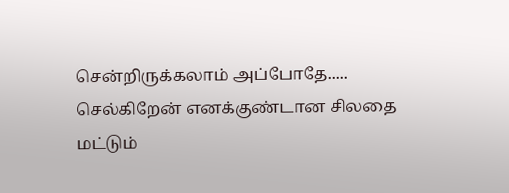சென்றிருக்கலாம் அப்போதே.....
செல்கிறேன் எனக்குண்டான சிலதை மட்டும்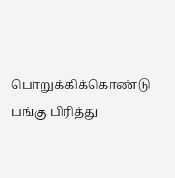பொறுக்கிக்கொண்டு
பங்கு பிரித்து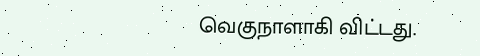வெகுநாளாகி விட்டது.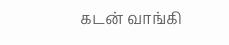கடன் வாங்கி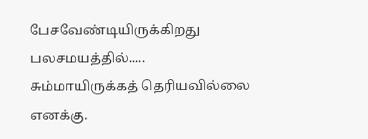பேசவேண்டியிருக்கிறது பலசமயத்தில்.....
சும்மாயிருக்கத் தெரியவில்லை எனக்கு.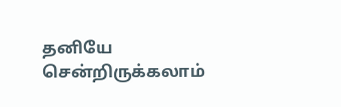தனியே சென்றிருக்கலாம்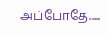அப்போதே.....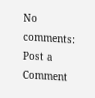No comments:
Post a Comment